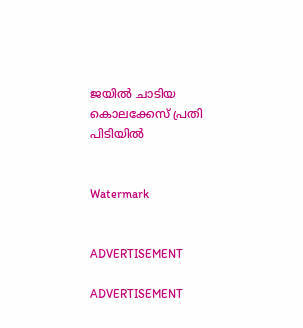ജയില്‍ ചാടിയ കൊലക്കേസ് പ്രതി പിടിയില്‍


Watermark


ADVERTISEMENT

ADVERTISEMENT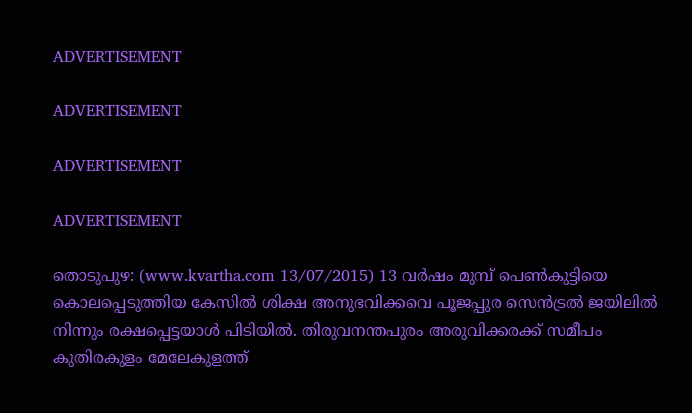ADVERTISEMENT

ADVERTISEMENT

ADVERTISEMENT

ADVERTISEMENT

തൊടുപുഴ: (www.kvartha.com 13/07/2015) 13 വര്‍ഷം മുമ്പ് പെണ്‍കുട്ടിയെ കൊലപ്പെടുത്തിയ കേസില്‍ ശിക്ഷ അനുഭവിക്കവെ പൂജപ്പുര സെന്‍ട്രല്‍ ജയിലില്‍ നിന്നും രക്ഷപ്പെട്ടയാള്‍ പിടിയില്‍. തിരുവനന്തപുരം അരുവിക്കരക്ക് സമീപം കുതിരകുളം മേലേകുളത്ത്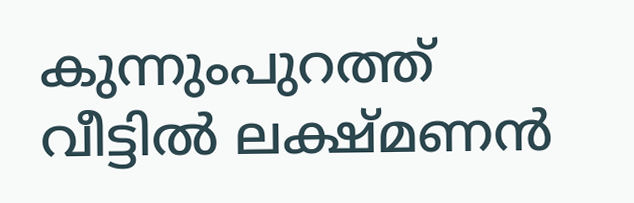കുന്നുംപുറത്ത് വീട്ടില്‍ ലക്ഷ്മണന്‍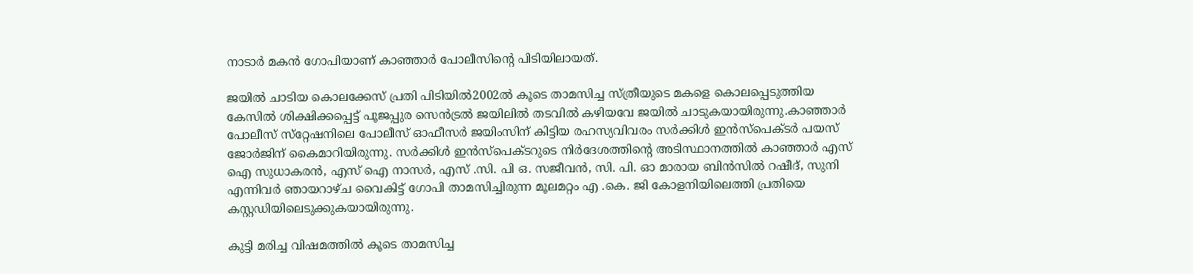നാടാര്‍ മകന്‍ ഗോപിയാണ് കാഞ്ഞാര്‍ പോലീസിന്റെ പിടിയിലായത്.

ജയില്‍ ചാടിയ കൊലക്കേസ് പ്രതി പിടിയില്‍2002ല്‍ കൂടെ താമസിച്ച സ്ത്രീയുടെ മകളെ കൊലപ്പെടുത്തിയ കേസില്‍ ശിക്ഷിക്കപ്പെട്ട് പൂജപ്പുര സെന്‍ട്രല്‍ ജയിലില്‍ തടവില്‍ കഴിയവേ ജയില്‍ ചാടുകയായിരുന്നു.കാഞ്ഞാര്‍ പോലീസ് സ്‌റ്റേഷനിലെ പോലീസ് ഓഫീസര്‍ ജയിംസിന് കിട്ടിയ രഹസ്യവിവരം സര്‍ക്കിള്‍ ഇന്‍സ്‌പെക്ടര്‍ പയസ് ജോര്‍ജിന് കൈമാറിയിരുന്നു. സര്‍ക്കിള്‍ ഇന്‍സ്‌പെക്ടറുടെ നിര്‍ദേശത്തിന്റെ അടിസ്ഥാനത്തില്‍ കാഞ്ഞാര്‍ എസ് ഐ സുധാകരന്‍, എസ് ഐ നാസര്‍, എസ് .സി. പി ഒ. സജീവന്‍, സി. പി. ഓ മാരായ ബിന്‍സില്‍ റഷീദ്, സുനി എന്നിവര്‍ ഞായറാഴ്ച വൈകിട്ട് ഗോപി താമസിച്ചിരുന്ന മൂലമറ്റം എ .കെ. ജി കോളനിയിലെത്തി പ്രതിയെ കസ്റ്റഡിയിലെടുക്കുകയായിരുന്നു.

കുട്ടി മരിച്ച വിഷമത്തില്‍ കൂടെ താമസിച്ച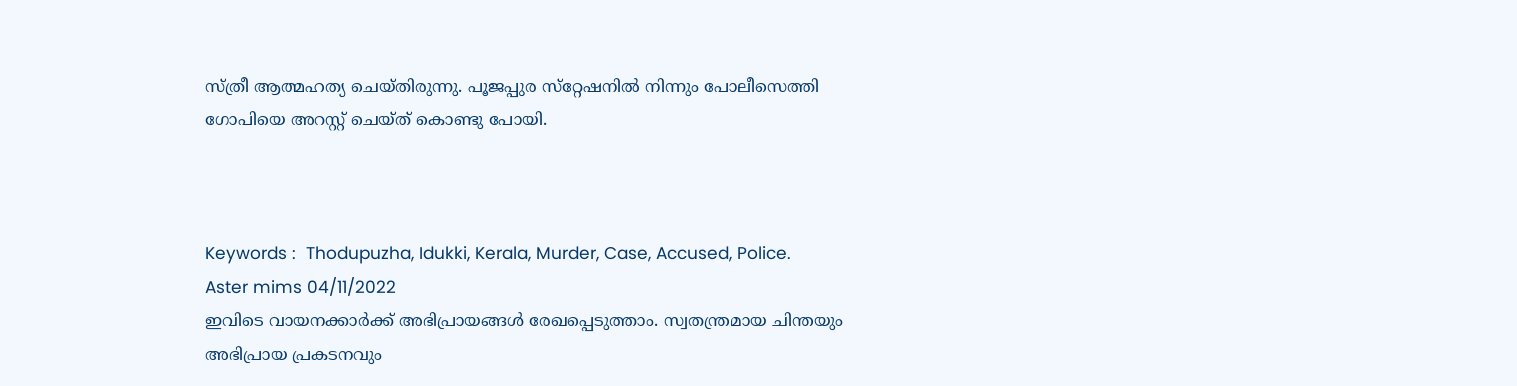സ്ത്രീ ആത്മഹത്യ ചെയ്തിരുന്നു. പൂജപ്പുര സ്‌റ്റേഷനില്‍ നിന്നും പോലീസെത്തി ഗോപിയെ അറസ്റ്റ് ചെയ്ത് കൊണ്ടു പോയി.



Keywords :  Thodupuzha, Idukki, Kerala, Murder, Case, Accused, Police.
Aster mims 04/11/2022
ഇവിടെ വായനക്കാർക്ക് അഭിപ്രായങ്ങൾ രേഖപ്പെടുത്താം. സ്വതന്ത്രമായ ചിന്തയും അഭിപ്രായ പ്രകടനവും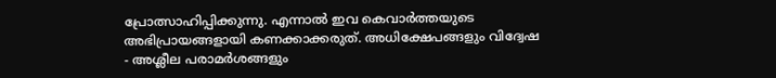പ്രോത്സാഹിപ്പിക്കുന്നു. എന്നാൽ ഇവ കെവാർത്തയുടെ അഭിപ്രായങ്ങളായി കണക്കാക്കരുത്. അധിക്ഷേപങ്ങളും വിദ്വേഷ - അശ്ലീല പരാമർശങ്ങളും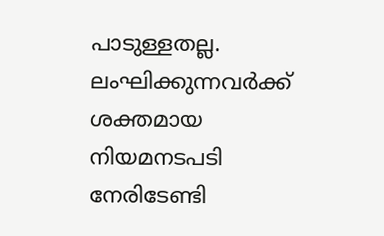പാടുള്ളതല്ല. ലംഘിക്കുന്നവർക്ക് ശക്തമായ നിയമനടപടി നേരിടേണ്ടി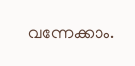വന്നേക്കാം.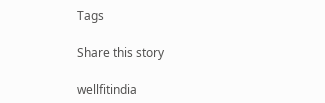Tags

Share this story

wellfitindia